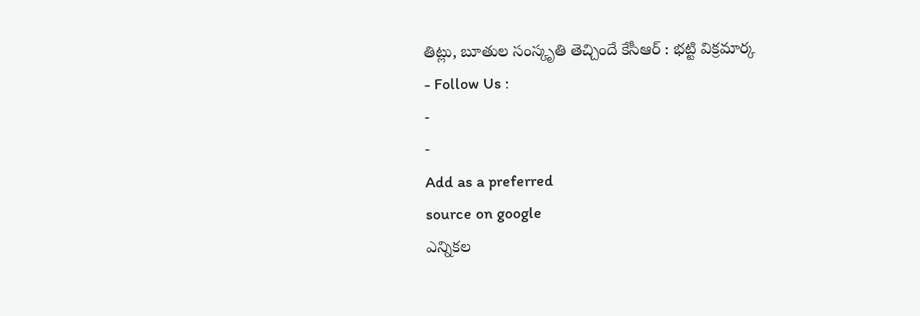తిట్లు, బూతుల సంస్కృతి తెచ్చిందే కేసీఆర్ : భట్టి విక్రమార్క
- Follow Us :
-
-
Add as a preferred
source on google
ఎన్నికల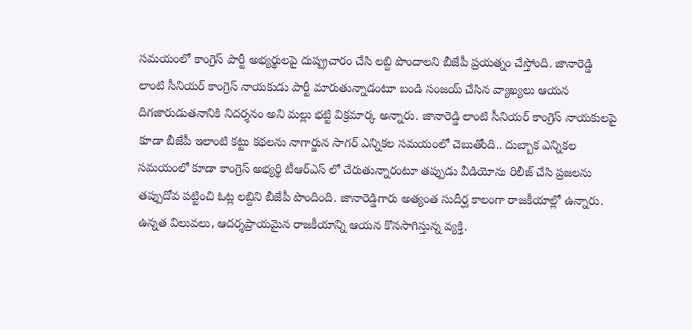సమయంలో కాంగ్రెస్ పార్టీ అభ్యర్థులపై దుష్ప్రచారం చేసి లబ్ది పొందాలని బీజేపీ ప్రయత్నం చేస్తోంది. జానారెడ్డి లాంటి సీనియర్ కాంగ్రెస్ నాయకుడు పార్టీ మారుతున్నాడంటూ బండి సంజయ్ చేసిన వ్యాఖ్యలు ఆయన దిగజారుడుతనానికి నిదర్శనం అని మల్లు భట్టి విక్రమార్క అన్నారు. జానారెడ్డి లాంటి సీనియర్ కాంగ్రెస్ నాయకులపై కూడా బీజేపీ ఇలాంటి కట్టు కథలను నాగార్జున సాగర్ ఎన్నికల సమయంలో చెబుతోంది.. దుబ్బాక ఎన్నికల సమయంలో కూడా కాంగ్రెస్ అభ్యర్థి టీఆర్ఎస్ లో చేరుతున్నారంటూ తప్పుడు వీడియోను రిలీజ్ చేసి ప్రజలను తప్పుదోవ పట్టించి ఓట్ల లబ్దిని బీజేపీ పొందింది. జానారెడ్డిగారు అత్యంత సుదీర్ఘ కాలంగా రాజకీయాల్లో ఉన్నారు. ఉన్నత విలువలు, ఆదర్శప్రాయమైన రాజకీయాన్ని ఆయన కొనసాగిస్తున్న వ్యక్తి.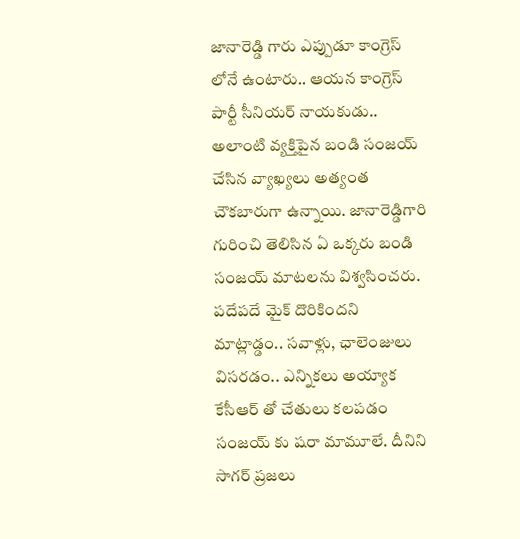జానారెడ్డి గారు ఎప్పుడూ కాంగ్రెస్ లోనే ఉంటారు.. ఆయన కాంగ్రెస్ పార్టీ సీనియర్ నాయకుడు.. అలాంటి వ్యక్తిపైన బండి సంజయ్ చేసిన వ్యాఖ్యలు అత్యంత చౌకబారుగా ఉన్నాయి. జానారెడ్డిగారి గురించి తెలిసిన ఏ ఒక్కరు బండి సంజయ్ మాటలను విశ్వసించరు. పదేపదే మైక్ దొరికిందని మాట్లాడ్డం.. సవాళ్లు, ఛాలెంజులు విసరడం.. ఎన్నికలు అయ్యాక కేసీఆర్ తో చేతులు కలపడం సంజయ్ కు షరా మామూలే. దీనిని సాగర్ ప్రజలు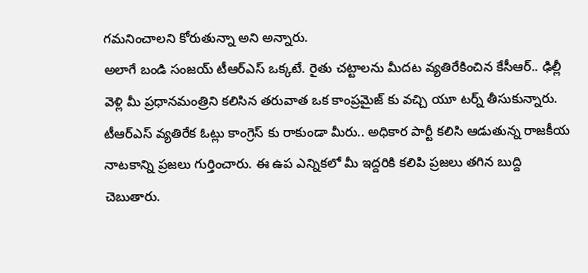గమనించాలని కోరుతున్నా అని అన్నారు.
అలాగే బండి సంజయ్ టీఆర్ఎస్ ఒక్కటే. రైతు చట్టాలను మీదట వ్యతిరేకించిన కేసీఆర్.. ఢిల్లీ వెళ్లి మీ ప్రధానమంత్రిని కలిసిన తరువాత ఒక కాంప్రమైజ్ కు వచ్చి యూ టర్న్ తీసుకున్నారు. టీఆర్ఎస్ వ్యతిరేక ఓట్లు కాంగ్రెస్ కు రాకుండా మీరు.. అధికార పార్టీ కలిసి ఆడుతున్న రాజకీయ నాటకాన్ని ప్రజలు గుర్తించారు. ఈ ఉప ఎన్నికలో మీ ఇద్దరికి కలిపి ప్రజలు తగిన బుద్ది చెబుతారు.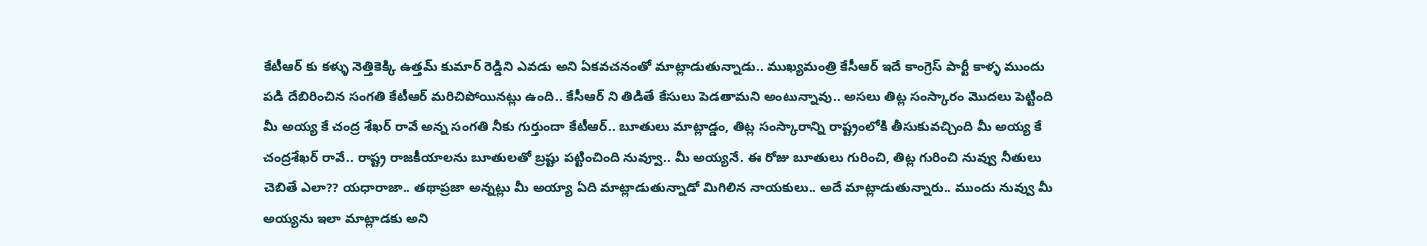కేటీఆర్ కు కళ్ళు నెత్తికెక్కి ఉత్తమ్ కుమార్ రెడ్డిని ఎవడు అని ఏకవచనంతో మాట్లాడుతున్నాడు.. ముఖ్యమంత్రి కేసీఆర్ ఇదే కాంగ్రెస్ పార్టీ కాళ్ళ ముందు పడి దేబిరించిన సంగతి కేటీఆర్ మరిచిపోయినట్లు ఉంది.. కేసీఆర్ ని తిడితే కేసులు పెడతామని అంటున్నావు.. అసలు తిట్ల సంస్కారం మొదలు పెట్టింది మీ అయ్య కే చంద్ర శేఖర్ రావే అన్న సంగతి నీకు గుర్తుందా కేటీఆర్.. బూతులు మాట్లాడ్డం, తిట్ల సంస్కారాన్ని రాష్ట్రంలోకి తీసుకువచ్చింది మీ అయ్య కే చంద్రశేఖర్ రావే.. రాష్ట్ర రాజకీయాలను బూతులతో బ్రష్టు పట్టించింది నువ్వూ.. మీ అయ్యనే. ఈ రోజు బూతులు గురించి, తిట్ల గురించి నువ్వు నీతులు చెబితే ఎలా?? యధారాజా.. తథాప్రజా అన్నట్లు మీ అయ్యా ఏది మాట్లాడుతున్నాడో మిగిలిన నాయకులు.. అదే మాట్లాడుతున్నారు.. ముందు నువ్వు మీ అయ్యను ఇలా మాట్లాడకు అని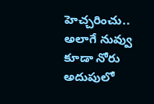హెచ్చరించు.. అలాగే నువ్వు కూడా నోరు అదుపులో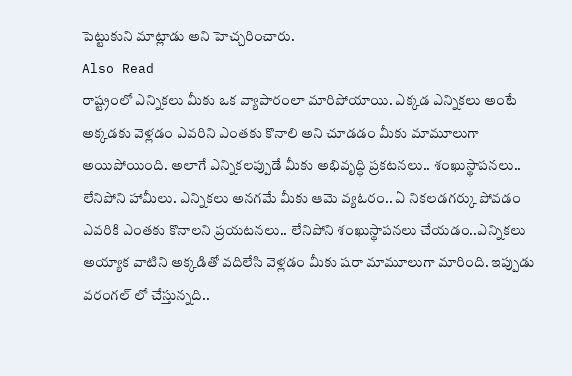పెట్టుకుని మాట్లాడు అని హెచ్చరించారు.
Also Read
రాష్ట్రంలో ఎన్నికలు మీకు ఒక వ్యాపారంలా మారిపోయాయి. ఎక్కడ ఎన్నికలు అంటే అక్కడకు వెళ్లడం ఎవరిని ఎంతకు కొనాలి అని చూడడం మీకు మామూలుగా అయిపోయింది. అలాగే ఎన్నికలప్పుడే మీకు అభివృద్ధి ప్రకటనలు.. శంఖుస్థాపనలు.. లేనిపోని హామీలు. ఎన్నికలు అనగమే మీకు ఆమె వ్యఓరం.. ఏ నికలడగర్కు పోవడం ఎవరికి ఎంతకు కొనాలని ప్రయటనలు.. లేనిపోని శంఖుస్థాపనలు చేయడం..ఎన్నికలు అయ్యాక వాటిని అక్కడితో వదిలేసి వెళ్లడం మీకు షరా మామూలుగా మారింది. ఇప్పుడు వరంగల్ లో చేస్తున్నది..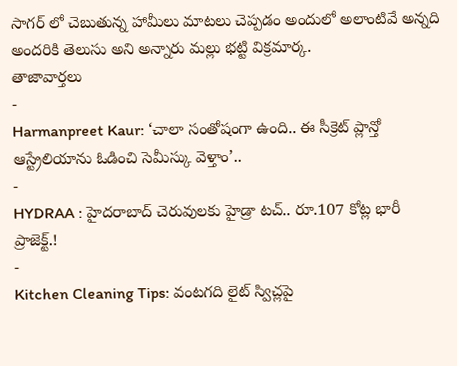సాగర్ లో చెబుతున్న హామీలు మాటలు చెప్పడం అందులో అలాంటివే అన్నది అందరికి తెలుసు అని అన్నారు మల్లు భట్టి విక్రమార్క.
తాజావార్తలు
-
Harmanpreet Kaur: ‘చాలా సంతోషంగా ఉంది.. ఈ సీక్రెట్ ప్లాన్తో ఆస్ట్రేలియాను ఓడించి సెమీస్కు వెళ్తాం’..
-
HYDRAA : హైదరాబాద్ చెరువులకు హైడ్రా టచ్.. రూ.107 కోట్ల భారీ ప్రాజెక్ట్.!
-
Kitchen Cleaning Tips: వంటగది లైట్ స్విచ్లపై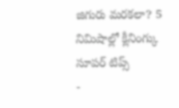జిగురు మరకలా? 5 నిమిషాల్లో క్లీనింగ్కు సూపర్ టిప్స్
-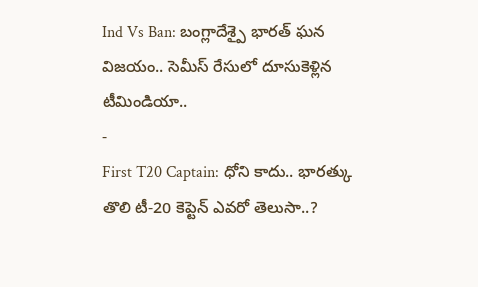Ind Vs Ban: బంగ్లాదేశ్పై భారత్ ఘన విజయం.. సెమీస్ రేసులో దూసుకెళ్లిన టీమిండియా..
-
First T20 Captain: ధోని కాదు.. భారత్కు తొలి టీ-20 కెప్టెన్ ఎవరో తెలుసా..?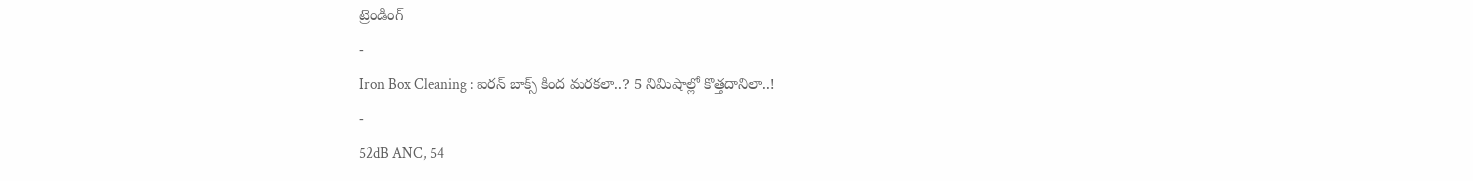ట్రెండింగ్
-
Iron Box Cleaning : ఐరన్ బాక్స్ కింద మరకలా..? 5 నిమిషాల్లో కొత్తదానిలా..!
-
52dB ANC, 54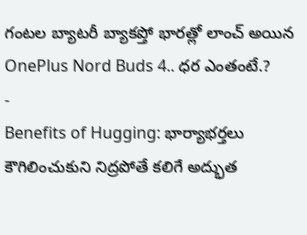గంటల బ్యాటరీ బ్యాకప్తో భారత్లో లాంచ్ అయిన OnePlus Nord Buds 4.. ధర ఎంతంటే.?
-
Benefits of Hugging: భార్యాభర్తలు కౌగిలించుకుని నిద్రపోతే కలిగే అద్భుత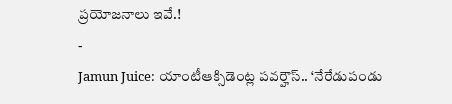ప్రయోజనాలు ఇవే.!
-
Jamun Juice: యాంటీఆక్సిడెంట్ల పవర్హౌస్.. ‘నేరేడుపండు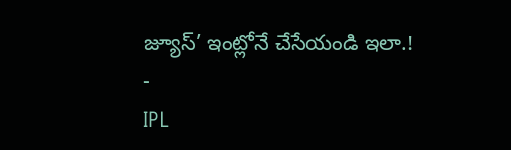జ్యూస్’ ఇంట్లోనే చేసేయండి ఇలా.!
-
IPL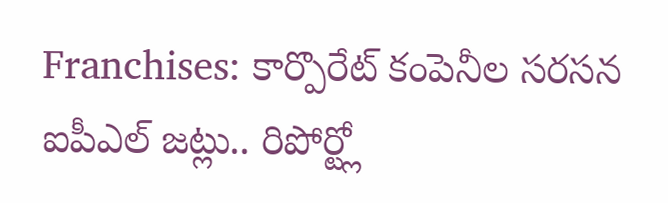Franchises: కార్పొరేట్ కంపెనీల సరసన ఐపీఎల్ జట్లు.. రిపోర్ట్లో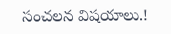సంచలన విషయాలు.!